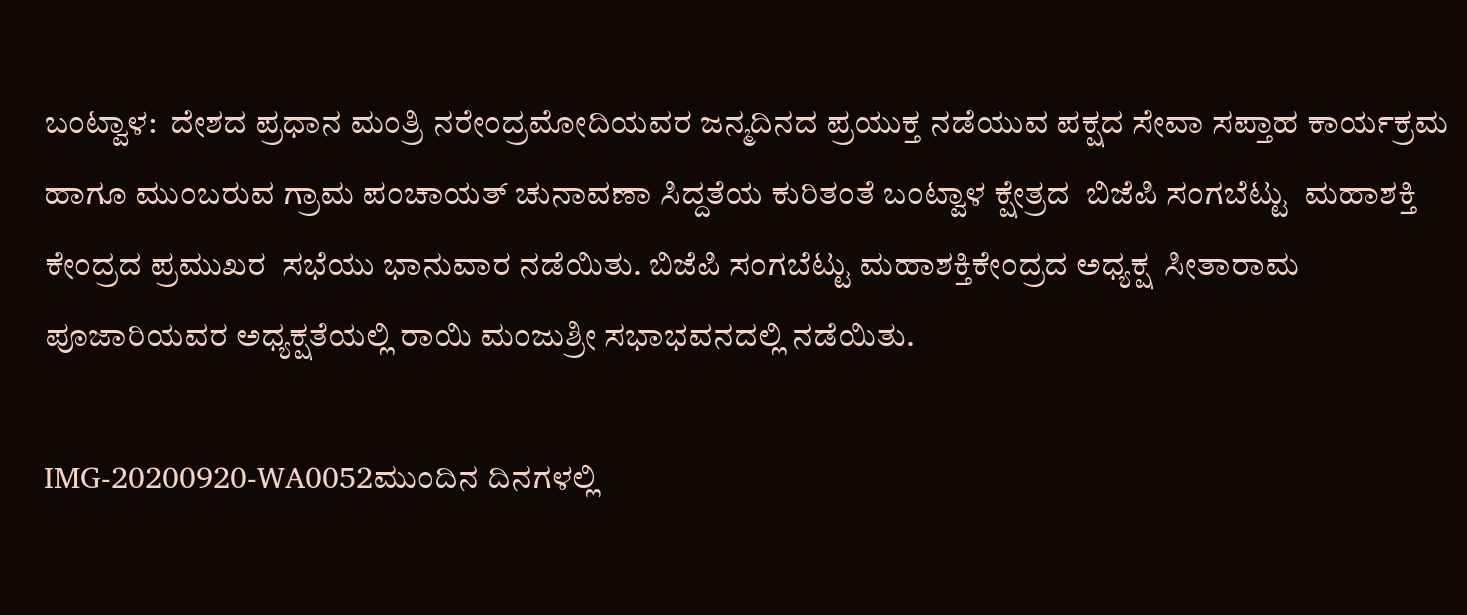ಬಂಟ್ವಾಳ:  ದೇಶದ ಪ್ರಧಾನ ಮಂತ್ರಿ ನರೇಂದ್ರಮೋದಿಯವರ ಜನ್ಮದಿನದ ಪ್ರಯುಕ್ತ ನಡೆಯುವ ಪಕ್ಷದ ಸೇವಾ ಸಪ್ತಾಹ ಕಾರ್ಯಕ್ರಮ ಹಾಗೂ ಮುಂಬರುವ ಗ್ರಾಮ ಪಂಚಾಯತ್ ಚುನಾವಣಾ ಸಿದ್ದತೆಯ ಕುರಿತಂತೆ ಬಂಟ್ವಾಳ ಕ್ಷೇತ್ರದ  ಬಿಜೆಪಿ ಸಂಗಬೆಟ್ಟು  ಮಹಾಶಕ್ತಿ ಕೇಂದ್ರದ ಪ್ರಮುಖರ  ಸಭೆಯು ಭಾನುವಾರ ನಡೆಯಿತು. ಬಿಜೆಪಿ ಸಂಗಬೆಟ್ಟು ಮಹಾಶಕ್ತಿಕೇಂದ್ರದ ಅಧ್ಯಕ್ಷ  ಸೀತಾರಾಮ ಪೂಜಾರಿಯವರ ಅಧ್ಯಕ್ಷತೆಯಲ್ಲಿ ರಾಯಿ ಮಂಜುಶ್ರೀ ಸಭಾಭವನದಲ್ಲಿ ನಡೆಯಿತು.

IMG-20200920-WA0052ಮುಂದಿನ ದಿನಗಳಲ್ಲಿ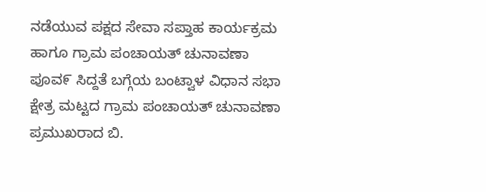ನಡೆಯುವ ಪಕ್ಷದ ಸೇವಾ ಸಪ್ತಾಹ ಕಾರ್ಯಕ್ರಮ ಹಾಗೂ ಗ್ರಾಮ ಪಂಚಾಯತ್ ಚುನಾವಣಾ ಪೂವ೯ ಸಿದ್ದತೆ ಬಗ್ಗೆಯ ಬಂಟ್ವಾಳ ವಿಧಾನ ಸಭಾ ಕ್ಷೇತ್ರ ಮಟ್ಟದ ಗ್ರಾಮ ಪಂಚಾಯತ್ ಚುನಾವಣಾ  ಪ್ರಮುಖರಾದ ಬಿ.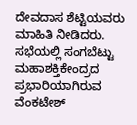ದೇವದಾಸ ಶೆಟ್ಟಿಯವರು ಮಾಹಿತಿ ನೀಡಿದರು. ಸಭೆಯಲ್ಲಿ ಸಂಗಬೆಟ್ಟು ಮಹಾಶಕ್ತಿಕೇಂದ್ರದ ಪ್ರಭಾರಿಯಾಗಿರುವ ವೆಂಕಟೇಶ್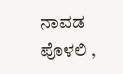ನಾವಡ ಪೊಳಲಿ ,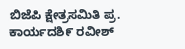ಬಿಜೆಪಿ ಕ್ಷೇತ್ರಸಮಿತಿ ಪ್ರ. ಕಾರ್ಯದಶಿ೯ ರವೀಶ್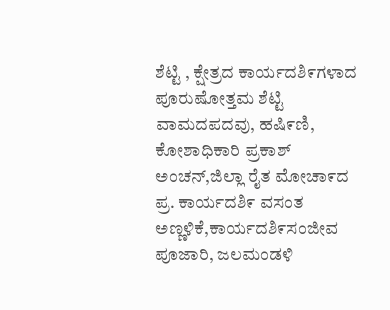ಶೆಟ್ಟಿ , ಕ್ಷೇತ್ರದ ಕಾರ್ಯದಶಿ೯ಗಳಾದ ಪೂರುಷೋತ್ತಮ ಶೆಟ್ಟಿ ವಾಮದಪದವು, ಹಷಿ೯ಣಿ, ಕೋಶಾಧಿಕಾರಿ ಪ್ರಕಾಶ್ ಅಂಚನ್,ಜಿಲ್ಲಾ ರೈತ ಮೋಚಾ೯ದ ಪ್ರ. ಕಾರ್ಯದಶಿ೯ ವಸಂತ ಅಣ್ಣಳಿಕೆ,ಕಾರ್ಯದಶಿ೯ಸಂಜೀವ ಪೂಜಾರಿ, ಜಲಮಂಡಳಿ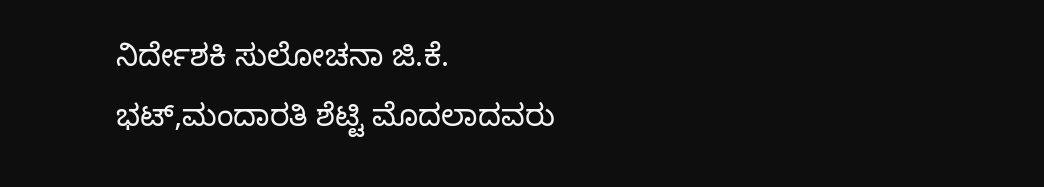ನಿರ್ದೇಶಕಿ ಸುಲೋಚನಾ ಜಿ.ಕೆ. ಭಟ್,ಮಂದಾರತಿ ಶೆಟ್ಟಿ ಮೊದಲಾದವರು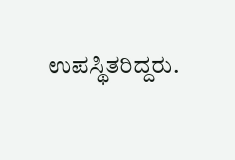ಉಪಸ್ಥಿತರಿದ್ದರು.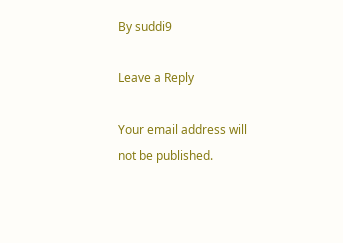By suddi9

Leave a Reply

Your email address will not be published.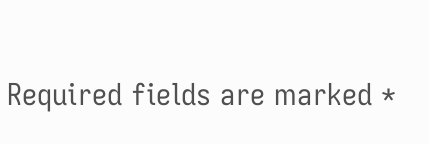Required fields are marked *